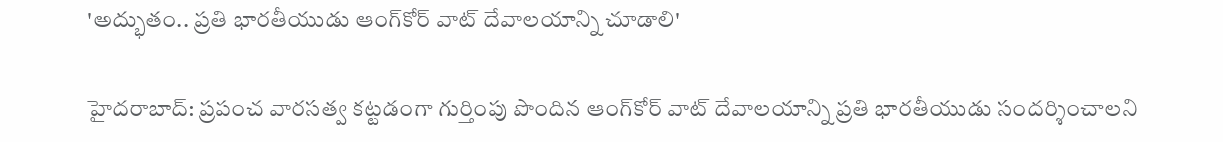'అద్భుతం.. ప్రతి భారతీయుడు ఆంగ్‌కోర్ వాట్ దేవాలయాన్ని చూడాలి'

హైదరాబాద్: ప్రపంచ వారసత్వ కట్టడంగా గుర్తింపు పొందిన ఆంగ్‌కోర్ వాట్‌ దేవాలయాన్ని ప్రతి భారతీయుడు సందర్శించాలని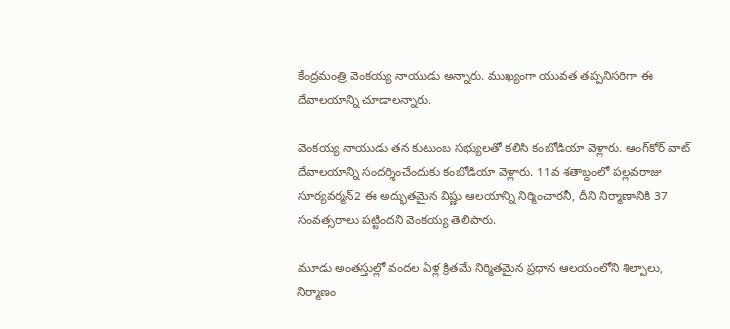కేంద్రమంత్రి వెంకయ్య నాయుడు అన్నారు. ముఖ్యంగా యువత తప్పనిసరిగా ఈ దేవాలయాన్ని చూడాలన్నారు.

వెంకయ్య నాయుడు తన కుటుంబ సభ్యులతో కలిసి కంబోడియా వెళ్లారు. ఆంగ్‌కోర్ వాట్‌ దేవాలయాన్ని సందర్శించేందుకు కంబోడియా వెళ్లారు. 11వ శతాబ్దంలో పల్లవరాజు సూర్యవర్మన్‌2 ఈ అద్భుతమైన విష్ణు ఆలయాన్ని నిర్మించారనీ, దీని నిర్మాణానికి 37 సంవత్సరాలు పట్టిందని వెంకయ్య తెలిపారు.

మూడు అంతస్తుల్లో వందల ఏళ్ల క్రితమే నిర్మితమైన ప్రధాన ఆలయంలోని శిల్పాలు, నిర్మాణం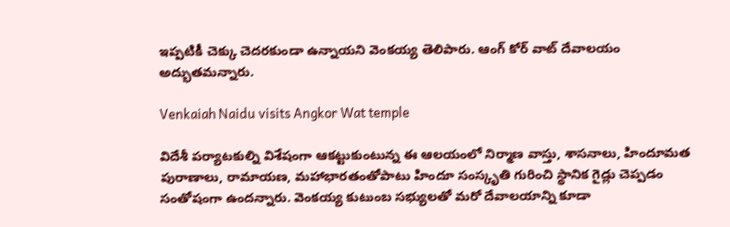ఇప్పటికీ చెక్కు చెదరకుండా ఉన్నాయని వెంకయ్య తెలిపారు. ఆంగ్ కోర్ వాట్ దేవాలయం అద్భుతమన్నారు.

Venkaiah Naidu visits Angkor Wat temple

విదేశీ పర్యాటకుల్ని విశేషంగా ఆకట్టుకుంటున్న ఈ ఆలయంలో నిర్మాణ వాస్తు, శాసనాలు, హిందూమత పురాణాలు, రామాయణ, మహాభారతంతోపాటు హిందూ సంస్కృతి గురించి స్థానిక గైడ్లు చెప్పడం సంతోషంగా ఉందన్నారు. వెంకయ్య కుటుంబ సభ్యులతో మరో దేవాలయాన్ని కూడా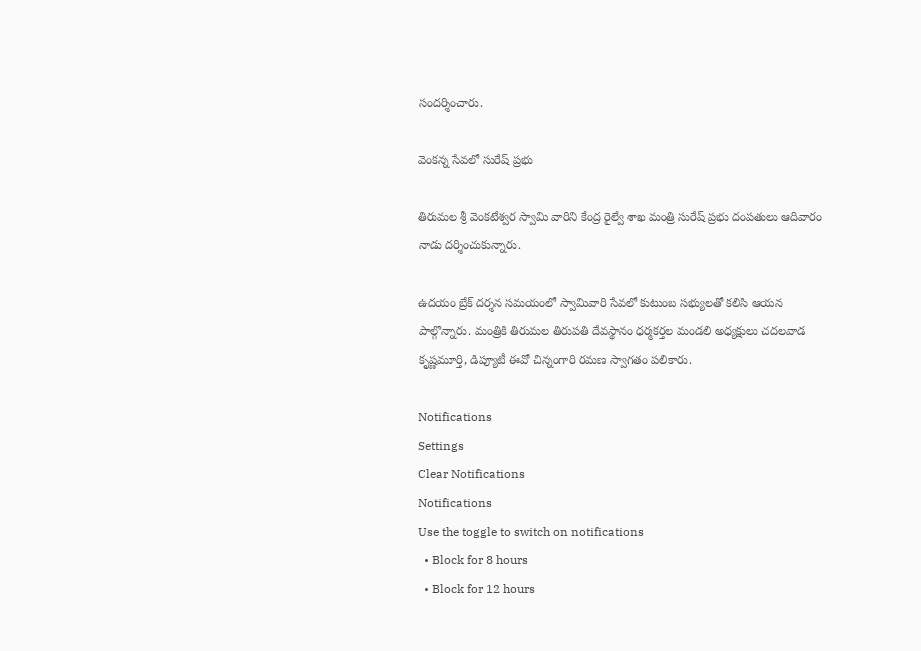సందర్శించారు.

వెంకన్న సేవలో సురేష్ ప్రభు

తిరుమల శ్రీ వెంకటేశ్వర స్వామి వారిని కేంద్ర రైల్వే శాఖ మంత్రి సురేష్ ప్రభు దంపతులు ఆదివారం నాడు దర్శించుకున్నారు.

ఉదయం బ్రేక్ దర్శన సమయంలో స్వామివారి సేవలో కుటుంబ సభ్యులతో కలిసి ఆయన పాల్గొన్నారు. మంత్రికి తిరుమల తిరుపతి దేవస్థానం ధర్మకర్తల మండలి అధ్యక్షులు చదలవాడ కృష్ణమూర్తి, డిప్యూటీ ఈవో చిన్నంగారి రమణ స్వాగతం పలికారు.

Notifications
Settings
Clear Notifications
Notifications
Use the toggle to switch on notifications
  • Block for 8 hours
  • Block for 12 hours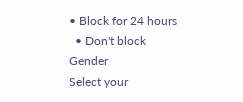• Block for 24 hours
  • Don't block
Gender
Select your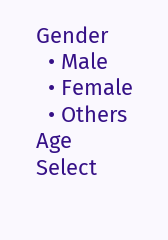Gender
  • Male
  • Female
  • Others
Age
Select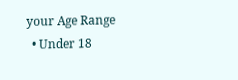your Age Range
  • Under 18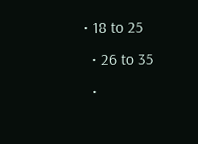• 18 to 25
  • 26 to 35
  •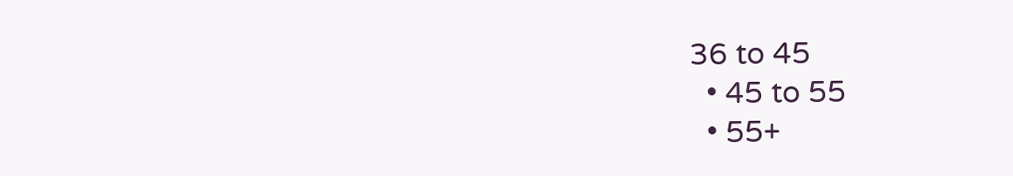36 to 45
  • 45 to 55
  • 55+